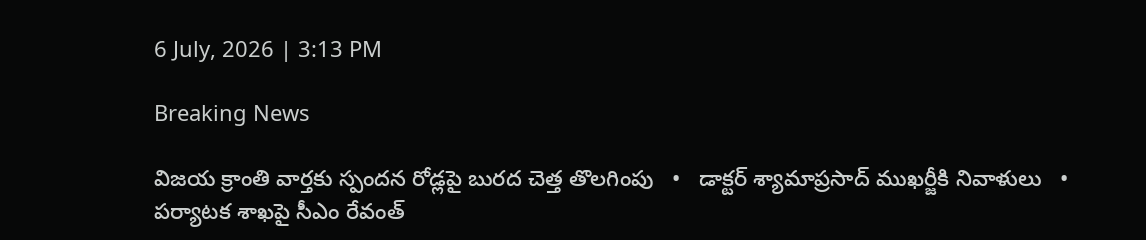6 July, 2026 | 3:13 PM

Breaking News

విజయ క్రాంతి వార్తకు స్పందన రోడ్లపై బురద చెత్త తొలగింపు   •   డాక్టర్ శ్యామాప్రసాద్ ముఖర్జీకి నివాళులు   •   పర్యాటక శాఖపై సీఎం రేవంత్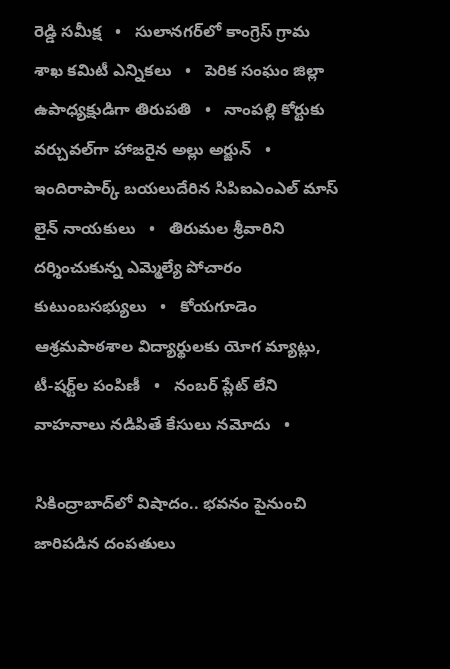రెడ్డి సమీక్ష   •   సులానగర్‌లో కాంగ్రెస్ గ్రామ శాఖ కమిటీ ఎన్నికలు   •   పెరిక సంఘం జిల్లా ఉపాధ్యక్షుడిగా తిరుపతి   •   నాంపల్లి కోర్టుకు వర్చువల్‌గా హాజరైన అల్లు అర్జున్   •   ఇందిరాపార్క్ బయలుదేరిన సిపిఐఎంఎల్ మాస్ లైన్ నాయకులు   •   తిరుమల శ్రీవారిని దర్శించుకున్న ఎమ్మెల్యే పోచారం కుటుంబసభ్యులు   •   కోయగూడెం ఆశ్రమపాఠశాల విద్యార్థులకు యోగ మ్యాట్లు, టీ-షర్ట్‌ల పంపిణీ   •   నంబర్ ప్లేట్ లేని వాహనాలు నడిపితే కేసులు నమోదు   •

సికింద్రాబాద్‌లో విషాదం.. భవనం పైనుంచి జారిపడిన దంపతులు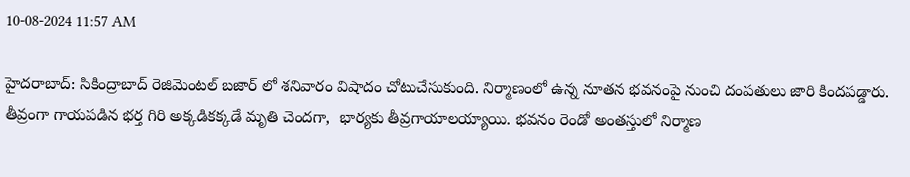10-08-2024 11:57 AM

హైదరాబాద్: సికింద్రాబాద్ రెజిమెంటల్ బజార్ లో శనివారం విషాదం చోటుచేసుకుంది. నిర్మాణంలో ఉన్న నూతన భవనంపై నుంచి దంపతులు జారి కిందపడ్డారు. తీవ్రంగా గాయపడిన భర్త గిరి అక్కడికక్కడే మృతి చెందగా,  భార్యకు తీవ్రగాయాలయ్యాయి. భవనం రెండో అంతస్తులో నిర్మాణ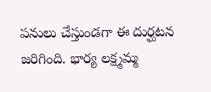పనులు చేస్తుండగా ఈ దుర్ఘటన జరిగింది. భార్య లక్ష్మమ్మ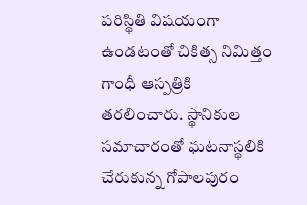పరిస్థితి విషయంగా ఉండటంతో చికిత్స నిమిత్తం గాంధీ ఆస్పత్రికి తరలించారు. స్థానికుల సమాచారంతో ఘటనాస్థలికి చేరుకున్న గోపాలపురం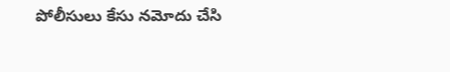పోలీసులు కేసు నమోదు చేసి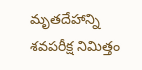మృతదేహాన్ని శవపరీక్ష నిమిత్తం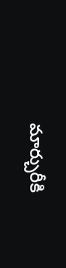మార్చురీకి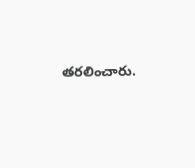తరలించారు.